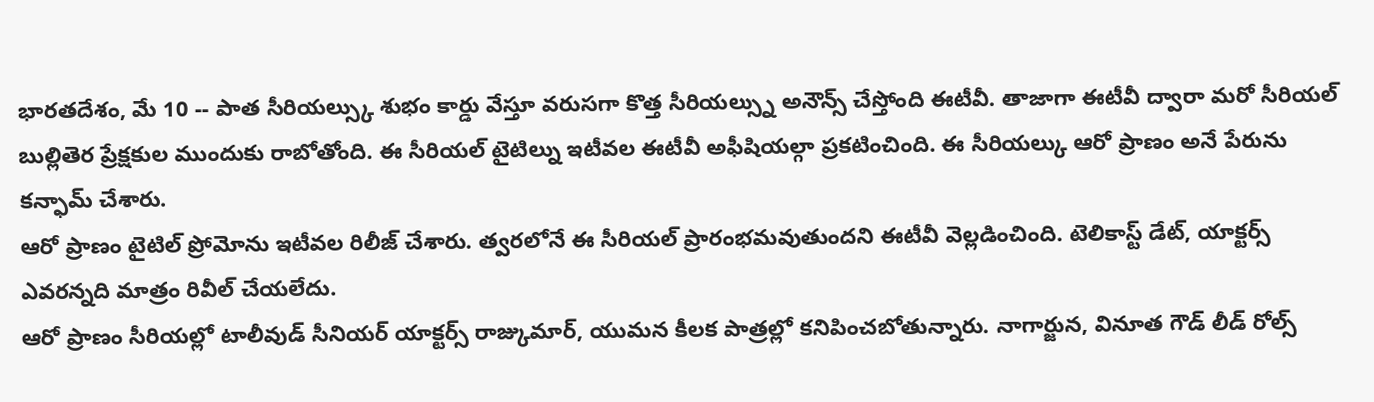భారతదేశం, మే 10 -- పాత సీరియల్స్కు శుభం కార్డు వేస్తూ వరుసగా కొత్త సీరియల్స్ను అనౌన్స్ చేస్తోంది ఈటీవీ. తాజాగా ఈటీవీ ద్వారా మరో సీరియల్ బుల్లితెర ప్రేక్షకుల ముందుకు రాబోతోంది. ఈ సీరియల్ టైటిల్ను ఇటీవల ఈటీవీ అఫీషియల్గా ప్రకటించింది. ఈ సీరియల్కు ఆరో ప్రాణం అనే పేరును కన్ఫామ్ చేశారు.
ఆరో ప్రాణం టైటిల్ ప్రోమోను ఇటీవల రిలీజ్ చేశారు. త్వరలోనే ఈ సీరియల్ ప్రారంభమవుతుందని ఈటీవీ వెల్లడించింది. టెలికాస్ట్ డేట్, యాక్టర్స్ ఎవరన్నది మాత్రం రివీల్ చేయలేదు.
ఆరో ప్రాణం సీరియల్లో టాలీవుడ్ సీనియర్ యాక్టర్స్ రాజ్కుమార్, యుమన కీలక పాత్రల్లో కనిపించబోతున్నారు. నాగార్జున, వినూత గౌడ్ లీడ్ రోల్స్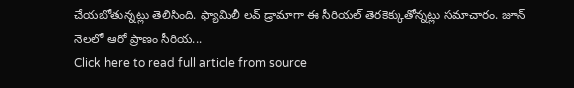చేయబోతున్నట్లు తెలిసింది. ఫ్యామిలీ లవ్ డ్రామాగా ఈ సీరియల్ తెరకెక్కుతోన్నట్లు సమాచారం. జూన్ నెలలో ఆరో ప్రాణం సీరియ...
Click here to read full article from source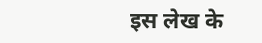इस लेख के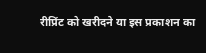रीप्रिंट को खरीदने या इस प्रकाशन का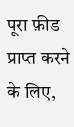पूरा फ़ीड प्राप्त करने के लिए,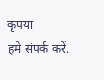कृपया
हमे संपर्क करें.